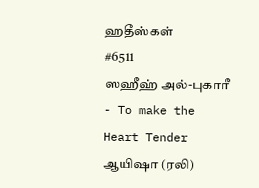ஹதீஸ்கள்
#6511
ஸஹீஹ் அல்-புகாரீ - To make the Heart Tender
ஆயிஷா (ரலி)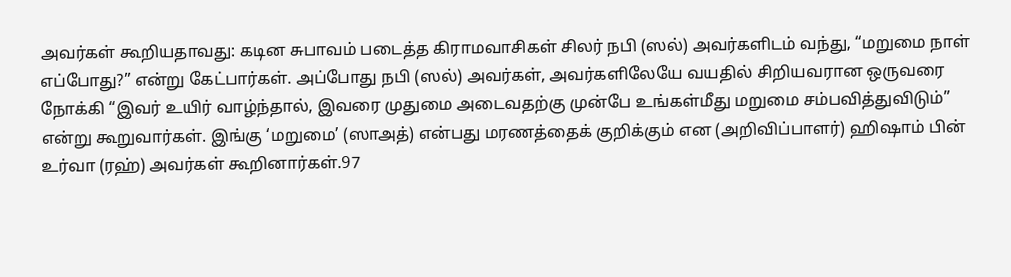அவர்கள் கூறியதாவது: கடின சுபாவம் படைத்த கிராமவாசிகள் சிலர் நபி (ஸல்) அவர்களிடம் வந்து, “மறுமை நாள் எப்போது?” என்று கேட்பார்கள். அப்போது நபி (ஸல்) அவர்கள், அவர்களிலேயே வயதில் சிறியவரான ஒருவரை நோக்கி “இவர் உயிர் வாழ்ந்தால், இவரை முதுமை அடைவதற்கு முன்பே உங்கள்மீது மறுமை சம்பவித்துவிடும்” என்று கூறுவார்கள். இங்கு ‘மறுமை’ (ஸாஅத்) என்பது மரணத்தைக் குறிக்கும் என (அறிவிப்பாளர்) ஹிஷாம் பின் உர்வா (ரஹ்) அவர்கள் கூறினார்கள்.97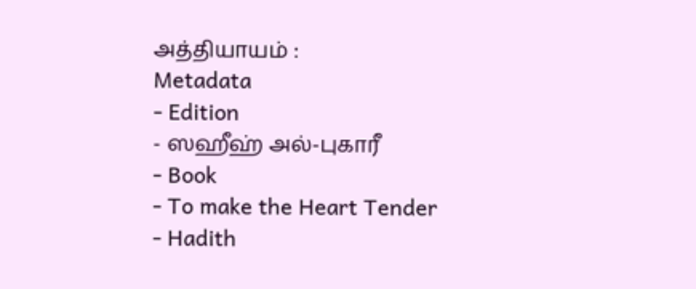அத்தியாயம் :
Metadata
- Edition
- ஸஹீஹ் அல்-புகாரீ
- Book
- To make the Heart Tender
- Hadith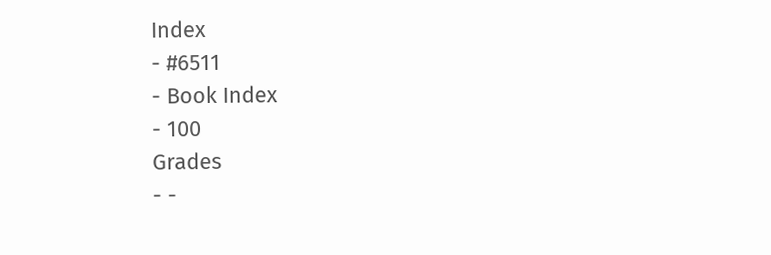Index
- #6511
- Book Index
- 100
Grades
- -